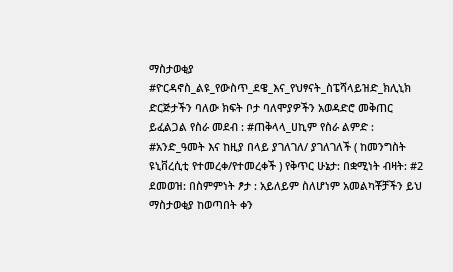ማስታወቂያ #ዮርዳኖስ_ልዩ_የውስጥ_ደዌ_እና_የህፃናት_ስፔሻላይዝድ_ክሊኒክ ድርጅታችን ባለው ክፍት ቦታ ባለሞያዎችን አወዳድሮ መቅጠር ይፈልጋል የስራ መደብ : #ጠቅላላ_ሀኪም የስራ ልምድ : #አንድ_ዓመት እና ከዚያ በላይ ያገለገለ/ ያገለገለች ( ከመንግስት ዩኒቨረሲቲ የተመረቀ/የተመረቀች ) የቅጥር ሁኔታ: በቋሚነት ብዛት: #2 ደመወዝ: በስምምነት ፆታ : አይለይም ስለሆነም አመልካቾቻችን ይህ ማስታወቂያ ከወጣበት ቀን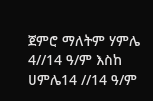ጀምሮ ማለትም ሃምሌ 4//14 ዓ/ም እስከ ሀምሌ14 //14 ዓ/ም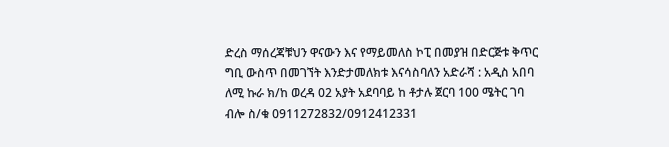ድረስ ማሰረጃቹህን ዋናውን እና የማይመለስ ኮፒ በመያዝ በድርጅቱ ቅጥር ግቢ ውስጥ በመገኘት እንድታመለክቱ እናሳስባለን አድራሻ : አዲስ አበባ ለሚ ኩራ ክ/ከ ወረዳ 02 አያት አደባባይ ከ ቶታሉ ጀርባ 100 ሜትር ገባ ብሎ ስ/ቁ 0911272832/0912412331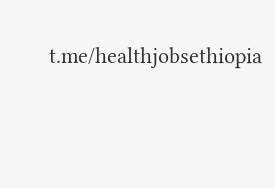t.me/healthjobsethiopia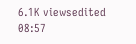6.1K viewsedited 08:57